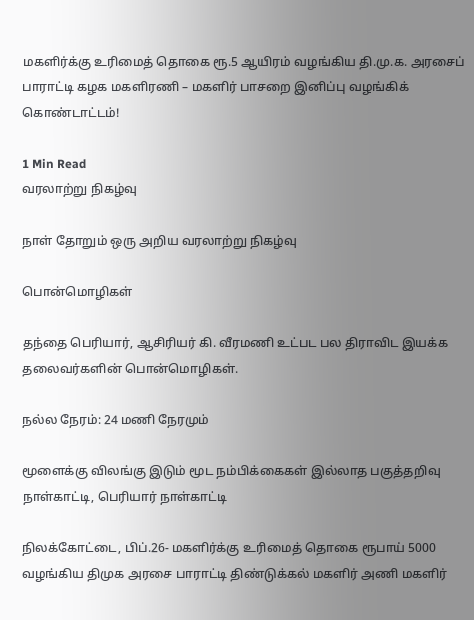மகளிர்க்கு உரிமைத் தொகை ரூ.5 ஆயிரம் வழங்கிய தி.மு.க. அரசைப் பாராட்டி கழக மகளிரணி – மகளிர் பாசறை இனிப்பு வழங்கிக் கொண்டாட்டம்!

1 Min Read
வரலாற்று நிகழ்வு

நாள் தோறும் ஒரு அறிய வரலாற்று நிகழ்வு

பொன்மொழிகள்

தந்தை பெரியார், ஆசிரியர் கி. வீரமணி உட்பட பல திராவிட இயக்க தலைவர்களின் பொன்மொழிகள்.

நல்ல நேரம்: 24 மணி நேரமும்

மூளைக்கு விலங்கு இடும் மூட நம்பிக்கைகள் இல்லாத பகுத்தறிவு நாள்காட்டி, பெரியார் நாள்காட்டி

நிலக்கோட்டை, பிப்.26- மகளிர்க்கு உரிமைத் தொகை ரூபாய் 5000 வழங்கிய திமுக அரசை பாராட்டி திண்டுக்கல் மகளிர் அணி மகளிர்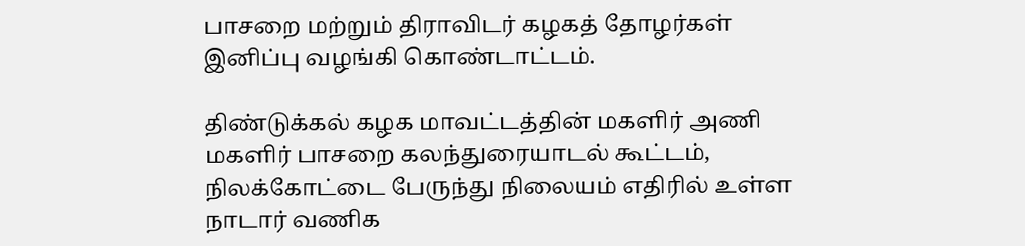பாசறை மற்றும் திராவிடர் கழகத் தோழர்கள் இனிப்பு வழங்கி கொண்டாட்டம்.

திண்டுக்கல் கழக மாவட்டத்தின் மகளிர் அணி மகளிர் பாசறை கலந்துரையாடல் கூட்டம், நிலக்கோட்டை பேருந்து நிலையம் எதிரில் உள்ள நாடார் வணிக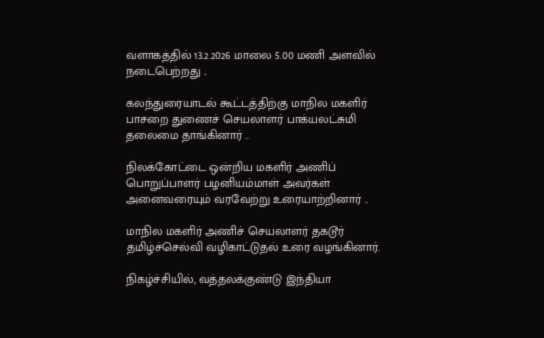வளாகத்தில் 13.2.2026 மாலை 5.00 மணி அளவில் நடைபெற்றது ..

கலந்துரையாடல் கூட்டத்திற்கு மாநில மகளிர் பாசறை துணைச் செயலாளர் பாக்யலட்சுமி தலைமை தாங்கினார் ..

நிலக்கோட்டை ஒன்றிய மகளிர் அணிப் பொறுப்பாளர் பழனியம்மாள் அவர்கள் அனைவரையும் வரவேற்று உரையாற்றினார் ..

மாநில மகளிர் அணிச் செயலாளர் தகடூர்  தமிழ்ச்செல்வி வழிகாட்டுதல் உரை வழங்கினார்.

நிகழ்ச்சியில், வத்தலக்குண்டு இந்தியா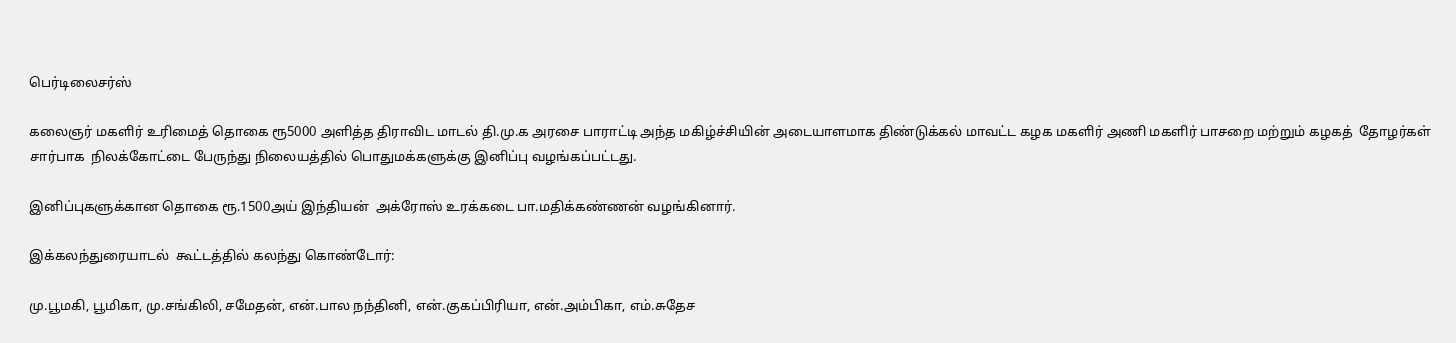பெர்டிலைசர்ஸ்

கலைஞர் மகளிர் உரிமைத் தொகை ரூ5000 அளித்த திராவிட மாடல் தி.மு.க அரசை பாராட்டி அந்த மகிழ்ச்சியின் அடையாளமாக திண்டுக்கல் மாவட்ட கழக மகளிர் அணி மகளிர் பாசறை மற்றும் கழகத்  தோழர்கள்  சார்பாக  நிலக்கோட்டை பேருந்து நிலையத்தில் பொதுமக்களுக்கு இனிப்பு வழங்கப்பட்டது.

இனிப்புகளுக்கான தொகை ரூ.1500அய் இந்தியன்  அக்ரோஸ் உரக்கடை பா.மதிக்கண்ணன் வழங்கினார்.

இக்கலந்துரையாடல்  கூட்டத்தில் கலந்து கொண்டோர்:

மு.பூமகி, பூமிகா, மு.சங்கிலி, சமேதன், என்.பால நந்தினி, என்.குகப்பிரியா, என்.அம்பிகா, எம்.சுதேச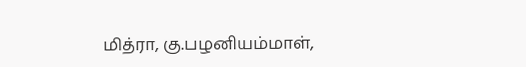மித்ரா, கு.பழனியம்மாள்,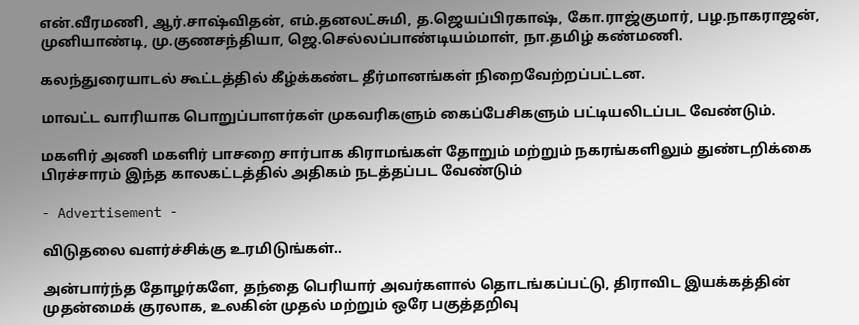என்.வீரமணி, ஆர்.சாஷ்விதன், எம்.தனலட்சுமி, த.ஜெயப்பிரகாஷ், கோ.ராஜ்குமார், பழ.நாகராஜன், முனியாண்டி, மு.குணசந்தியா, ஜெ.செல்லப்பாண்டியம்மாள், நா.தமிழ் கண்மணி.

கலந்துரையாடல் கூட்டத்தில் கீழ்க்கண்ட தீர்மானங்கள் நிறைவேற்றப்பட்டன.

மாவட்ட வாரியாக பொறுப்பாளர்கள் முகவரிகளும் கைப்பேசிகளும் பட்டியலிடப்பட வேண்டும்.

மகளிர் அணி மகளிர் பாசறை சார்பாக கிராமங்கள் தோறும் மற்றும் நகரங்களிலும் துண்டறிக்கை பிரச்சாரம் இந்த காலகட்டத்தில் அதிகம் நடத்தப்பட வேண்டும்

- Advertisement -

விடுதலை வளர்ச்சிக்கு உரமிடுங்கள்..

அன்பார்ந்த தோழர்களே, தந்தை பெரியார் அவர்களால் தொடங்கப்பட்டு, திராவிட இயக்கத்தின் முதன்மைக் குரலாக, உலகின் முதல் மற்றும் ஒரே பகுத்தறிவு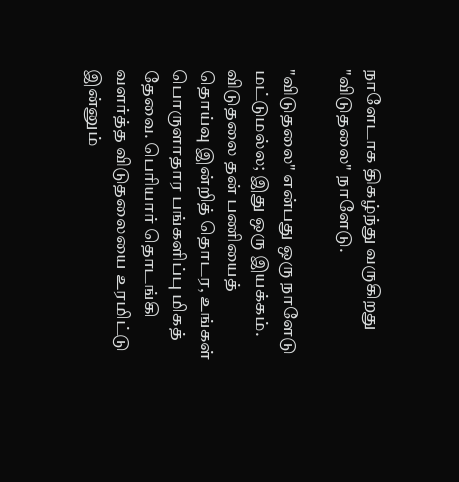நாளேடாக திகழ்ந்து வருகிறது "விடுதலை" நாளேடு.

"விடுதலை" என்பது ஒரு நாளேடு மட்டுமல்ல; இது ஒரு இயக்கம். விடுதலை தன் பணியைத் தொய்வு இன்றித் தொடர, உங்கள் பொருளாதார பங்களிப்பு மிகத் தேவை. பெரியார் தொடங்கி வளர்த்த விடுதலையை உரமிட்டு இன்னும்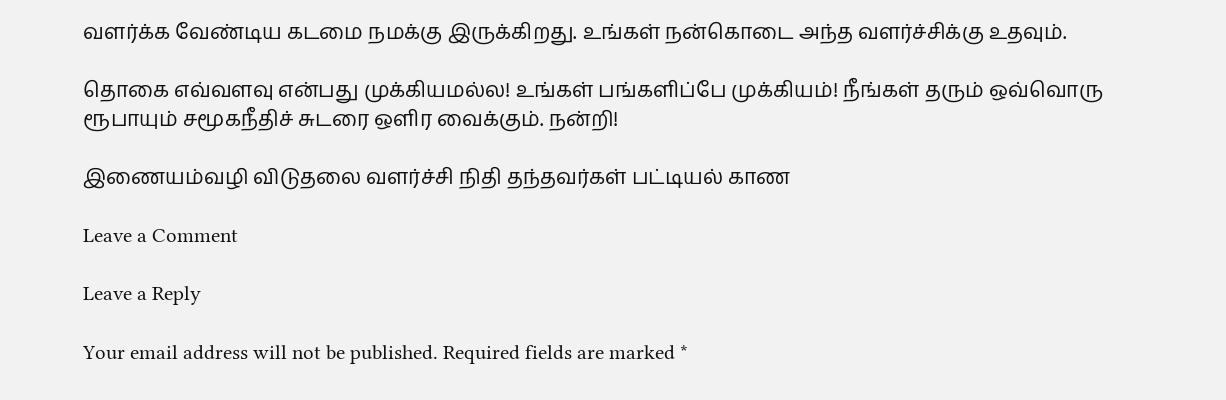வளர்க்க வேண்டிய கடமை நமக்கு இருக்கிறது. உங்கள் நன்கொடை அந்த வளர்ச்சிக்கு உதவும்.

தொகை எவ்வளவு என்பது முக்கியமல்ல! உங்கள் பங்களிப்பே முக்கியம்! நீங்கள் தரும் ஒவ்வொரு ரூபாயும் சமூகநீதிச் சுடரை ஒளிர வைக்கும். நன்றி!

இணையம்வழி விடுதலை வளர்ச்சி நிதி தந்தவர்கள் பட்டியல் காண

Leave a Comment

Leave a Reply

Your email address will not be published. Required fields are marked *